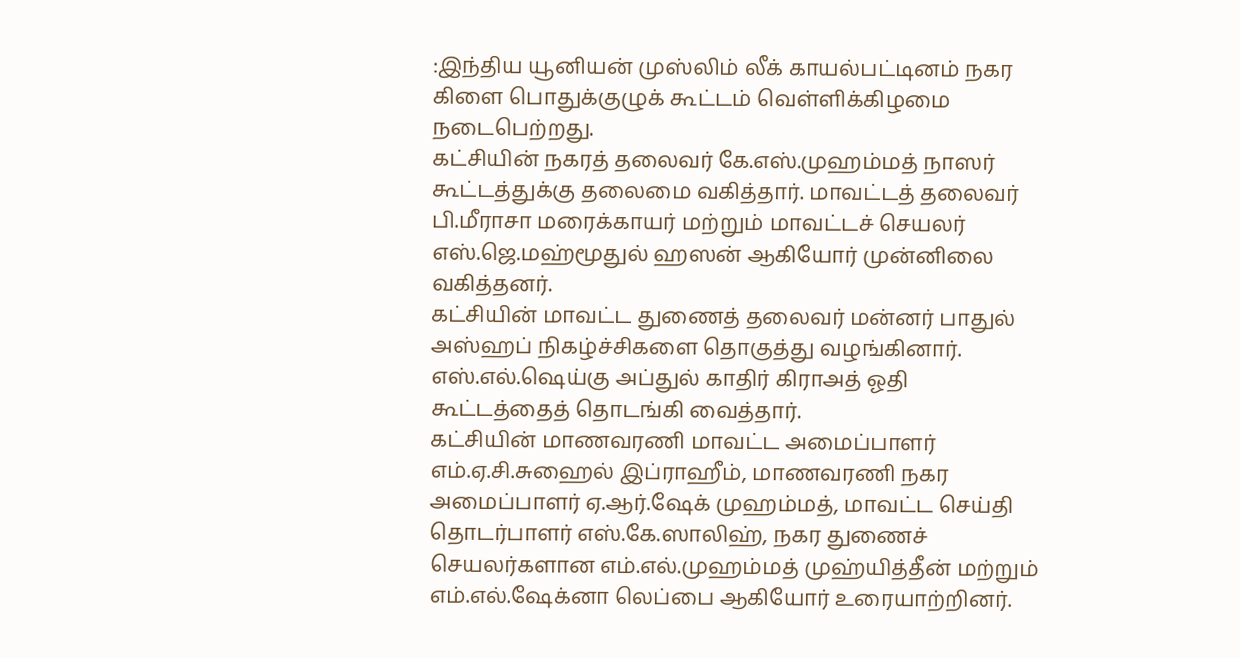:இந்திய யூனியன் முஸ்லிம் லீக் காயல்பட்டினம் நகர கிளை பொதுக்குழுக் கூட்டம் வெள்ளிக்கிழமை நடைபெற்றது.
கட்சியின் நகரத் தலைவர் கே.எஸ்.முஹம்மத் நாஸர் கூட்டத்துக்கு தலைமை வகித்தார். மாவட்டத் தலைவர் பி.மீராசா மரைக்காயர் மற்றும் மாவட்டச் செயலர் எஸ்.ஜெ.மஹ்மூதுல் ஹஸன் ஆகியோர் முன்னிலை வகித்தனர்.
கட்சியின் மாவட்ட துணைத் தலைவர் மன்னர் பாதுல் அஸ்ஹப் நிகழ்ச்சிகளை தொகுத்து வழங்கினார். எஸ்.எல்.ஷெய்கு அப்துல் காதிர் கிராஅத் ஓதி கூட்டத்தைத் தொடங்கி வைத்தார்.
கட்சியின் மாணவரணி மாவட்ட அமைப்பாளர் எம்.ஏ.சி.சுஹைல் இப்ராஹீம், மாணவரணி நகர அமைப்பாளர் ஏ.ஆர்.ஷேக் முஹம்மத், மாவட்ட செய்தி தொடர்பாளர் எஸ்.கே.ஸாலிஹ், நகர துணைச் செயலர்களான எம்.எல்.முஹம்மத் முஹ்யித்தீன் மற்றும் எம்.எல்.ஷேக்னா லெப்பை ஆகியோர் உரையாற்றினர்.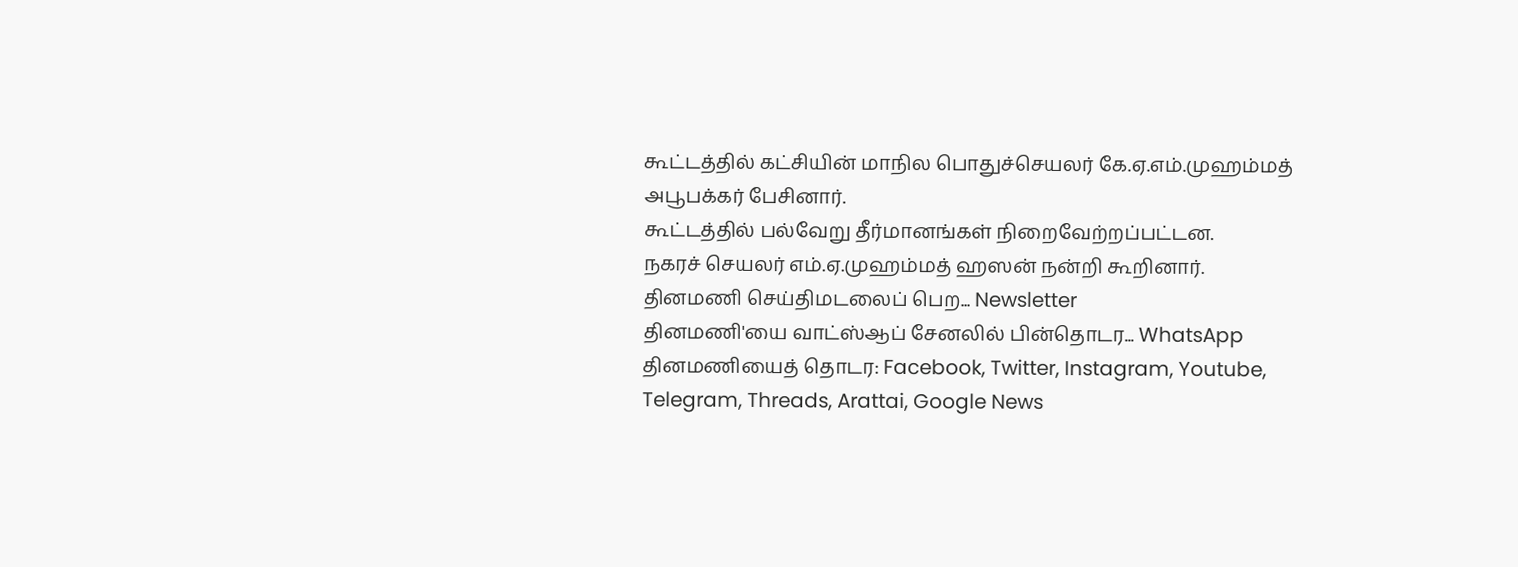கூட்டத்தில் கட்சியின் மாநில பொதுச்செயலர் கே.ஏ.எம்.முஹம்மத் அபூபக்கர் பேசினார்.
கூட்டத்தில் பல்வேறு தீர்மானங்கள் நிறைவேற்றப்பட்டன.
நகரச் செயலர் எம்.ஏ.முஹம்மத் ஹஸன் நன்றி கூறினார்.
தினமணி செய்திமடலைப் பெற... Newsletter
தினமணி'யை வாட்ஸ்ஆப் சேனலில் பின்தொடர... WhatsApp
தினமணியைத் தொடர: Facebook, Twitter, Instagram, Youtube, Telegram, Threads, Arattai, Google News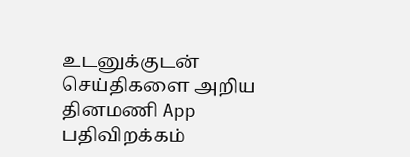உடனுக்குடன் செய்திகளை அறிய தினமணி App பதிவிறக்கம்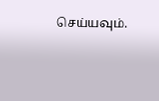செய்யவும்.